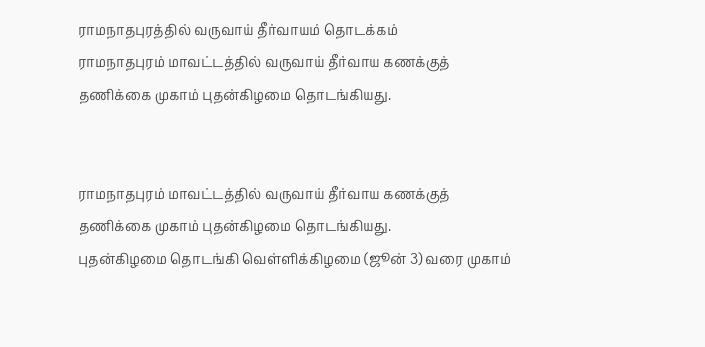ராமநாதபுரத்தில் வருவாய் தீர்வாயம் தொடக்கம்
ராமநாதபுரம் மாவட்டத்தில் வருவாய் தீர்வாய கணக்குத் தணிக்கை முகாம் புதன்கிழமை தொடங்கியது.


ராமநாதபுரம் மாவட்டத்தில் வருவாய் தீர்வாய கணக்குத் தணிக்கை முகாம் புதன்கிழமை தொடங்கியது.
புதன்கிழமை தொடங்கி வெள்ளிக்கிழமை (ஜூன் 3) வரை முகாம்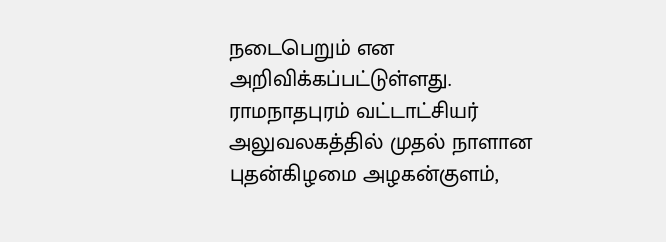நடைபெறும் என அறிவிக்கப்பட்டுள்ளது. ராமநாதபுரம் வட்டாட்சியர் அலுவலகத்தில் முதல் நாளான புதன்கிழமை அழகன்குளம்,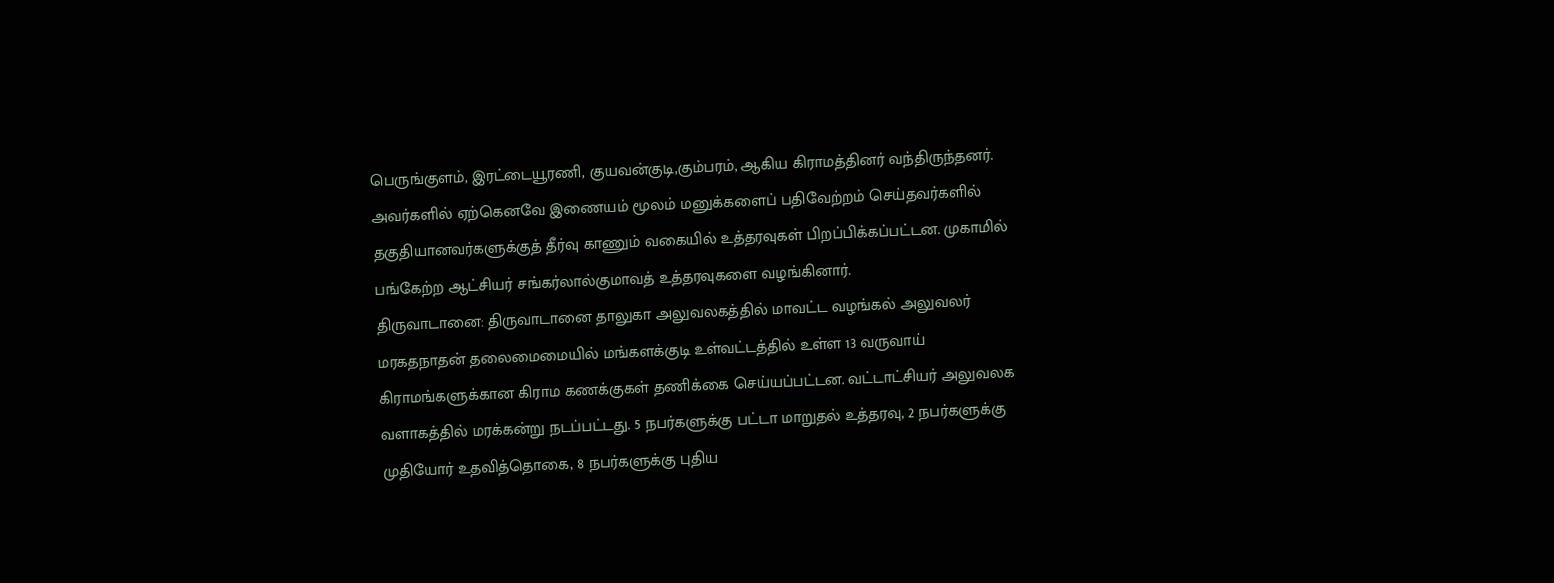பெருங்குளம், இரட்டையூரணி, குயவன்குடி,கும்பரம், ஆகிய கிராமத்தினர் வந்திருந்தனர். அவர்களில் ஏற்கெனவே இணையம் மூலம் மனுக்களைப் பதிவேற்றம் செய்தவர்களில் தகுதியானவர்களுக்குத் தீர்வு காணும் வகையில் உத்தரவுகள் பிறப்பிக்கப்பட்டன. முகாமில் பங்கேற்ற ஆட்சியர் சங்கர்லால்குமாவத் உத்தரவுகளை வழங்கினார்.
திருவாடானை: திருவாடானை தாலுகா அலுவலகத்தில் மாவட்ட வழங்கல் அலுவலர் மரகதநாதன் தலைமைமையில் மங்களக்குடி உள்வட்டத்தில் உள்ள 13 வருவாய் கிராமங்களுக்கான கிராம கணக்குகள் தணிக்கை செய்யப்பட்டன. வட்டாட்சியர் அலுவலக வளாகத்தில் மரக்கன்று நடப்பட்டது. 5 நபர்களுக்கு பட்டா மாறுதல் உத்தரவு, 2 நபர்களுக்கு முதியோர் உதவித்தொகை, 8 நபர்களுக்கு புதிய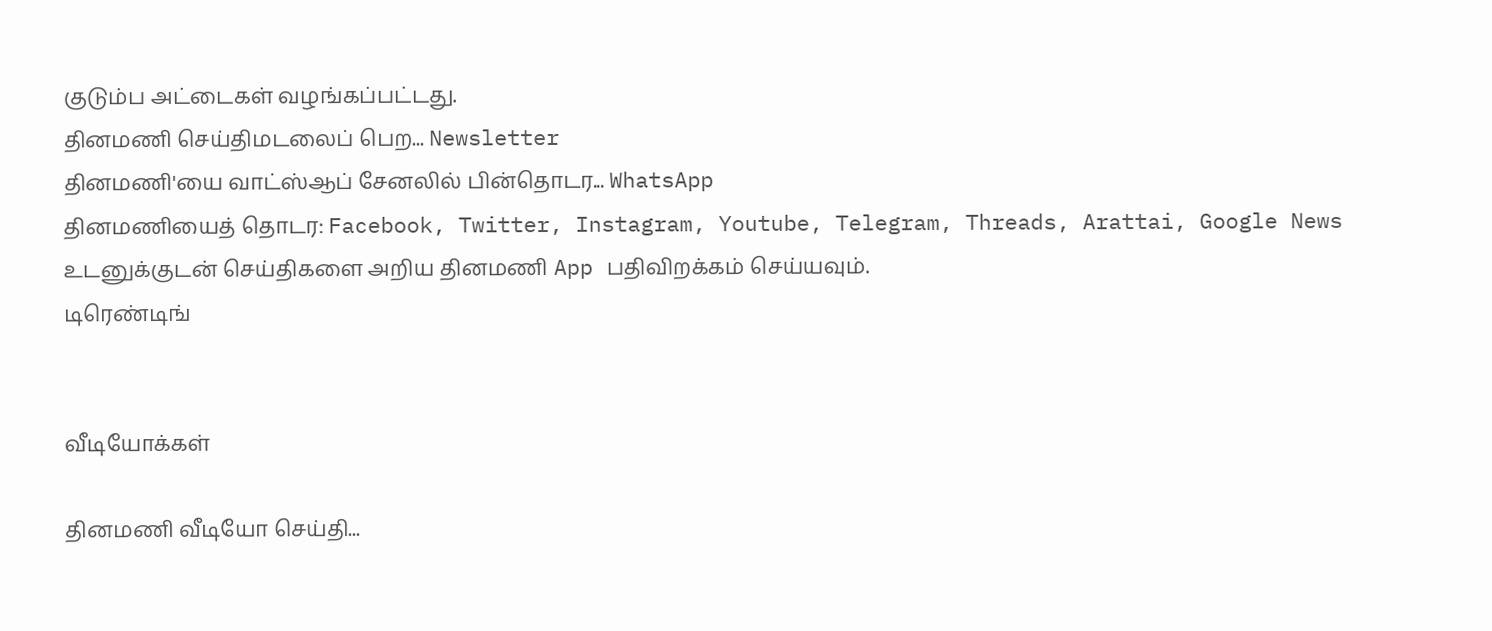குடும்ப அட்டைகள் வழங்கப்பட்டது.
தினமணி செய்திமடலைப் பெற... Newsletter
தினமணி'யை வாட்ஸ்ஆப் சேனலில் பின்தொடர... WhatsApp
தினமணியைத் தொடர: Facebook, Twitter, Instagram, Youtube, Telegram, Threads, Arattai, Google News
உடனுக்குடன் செய்திகளை அறிய தினமணி App பதிவிறக்கம் செய்யவும்.
டிரெண்டிங்


வீடியோக்கள்

தினமணி வீடியோ செய்தி...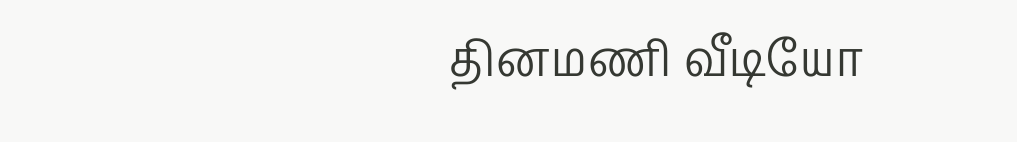தினமணி வீடியோ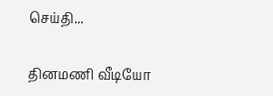செய்தி...

தினமணி வீடியோ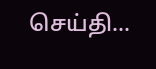செய்தி...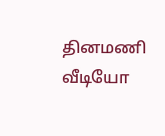தினமணி வீடியோ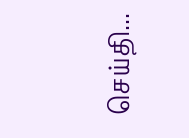செய்தி...